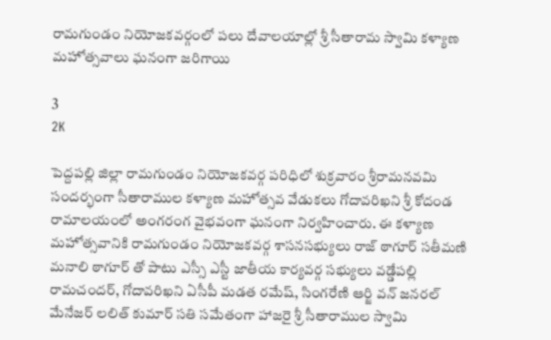రామగుండం నియోజకవర్గంలో పలు దేవాలయాల్లో శ్రీ సీతారామ స్వామి కళ్యాణ మహోత్సవాలు ఘనంగా జరిగాయి

3
2K

పెద్దపల్లి జిల్లా రామగుండం నియోజకవర్గ పరిధిలో శుక్రవారం శ్రీరామనవమి సందర్భంగా సీతారాముల కళ్యాణ మహోత్సవ వేడుకలు గోదావరిఖని శ్రీ కోదండ రామాలయంలో అంగరంగ వైభవంగా ఘనంగా నిర్వహించారు. ఈ కళ్యాణ మహోత్సవానికి రామగుండం నియోజకవర్గ శాసనసభ్యులు రాజ్ ఠాగూర్ సతీమణి మనాలి ఠాగూర్ తో పాటు ఎస్సీ ఎస్టీ జాతీయ కార్యవర్గ సభ్యులు వడ్డేపల్లి రామచందర్, గోదావరిఖని ఏసీపీ మడత రమేష్, సింగరేణి ఆర్జి వన్ జనరల్ మేనేజర్ లలిత్ కుమార్ సతి సమేతంగా హాజరై శ్రీ సీతారాముల స్వామి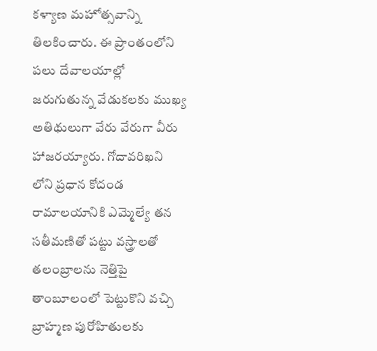కళ్యాణ మహోత్సవాన్ని తిలకించారు. ఈ ప్రాంతంలోని పలు దేవాలయాల్లో జరుగుతున్న వేడుకలకు ముఖ్య అతిథులుగా వేరు వేరుగా వీరు హాజరయ్యారు. గోదావరిఖని లోని ప్రధాన కోదండ రామాలయానికి ఎమ్మెల్యే తన సతీమణితో పట్టు వస్త్రాలతో తలంబ్రాలను నెత్తిపై తాంబూలంలో పెట్టుకొని వచ్చి బ్రాహ్మణ పురోహితులకు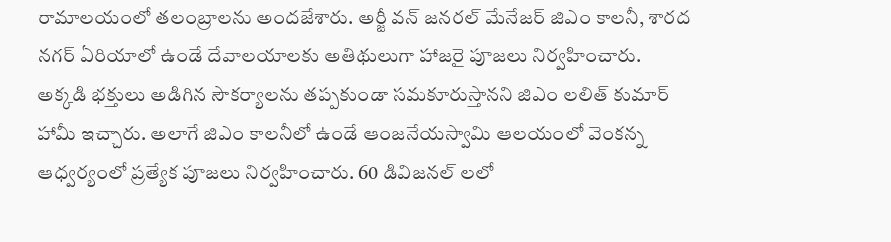రామాలయంలో తలంబ్రాలను అందజేశారు. అర్జీ వన్ జనరల్ మేనేజర్ జిఎం కాలనీ, శారద నగర్ ఏరియాలో ఉండే దేవాలయాలకు అతిథులుగా హాజరై పూజలు నిర్వహించారు. అక్కడి భక్తులు అడిగిన సౌకర్యాలను తప్పకుండా సమకూరుస్తానని జిఎం లలిత్ కుమార్ హామీ ఇచ్చారు. అలాగే జిఎం కాలనీలో ఉండే ఆంజనేయస్వామి ఆలయంలో వెంకన్న ఆధ్వర్యంలో ప్రత్యేక పూజలు నిర్వహించారు. 60 డివిజనల్ లలో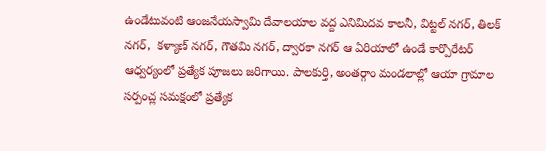ఉండేటువంటి ఆంజనేయస్వామి దేవాలయాల వద్ద ఎనిమిదవ కాలనీ, విట్టల్ నగర్, తిలక్ నగర్,  కళ్యాణ్ నగర్, గౌతమి నగర్, ద్వారకా నగర్ ఆ ఏరియాలో ఉండే కార్పొరేటర్ ఆధ్వర్యంలో ప్రత్యేక పూజలు జరిగాయి. పాలకుర్తి, అంతర్గాం మండలాల్లో ఆయా గ్రామాల సర్పంచ్ల సమక్షంలో ప్రత్యేక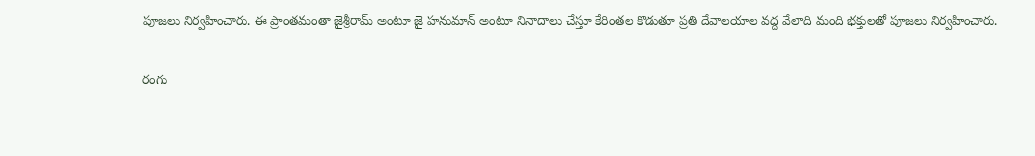పూజలు నిర్వహించారు. ఈ ప్రాంతమంతా జైశ్రీరామ్ అంటూ జై హనుమాన్ అంటూ నినాదాలు చేస్తూ కేరింతల కొడుతూ ప్రతి దేవాలయాల వద్ద వేలాది మంది భక్తులతో పూజలు నిర్వహించారు.

రంగు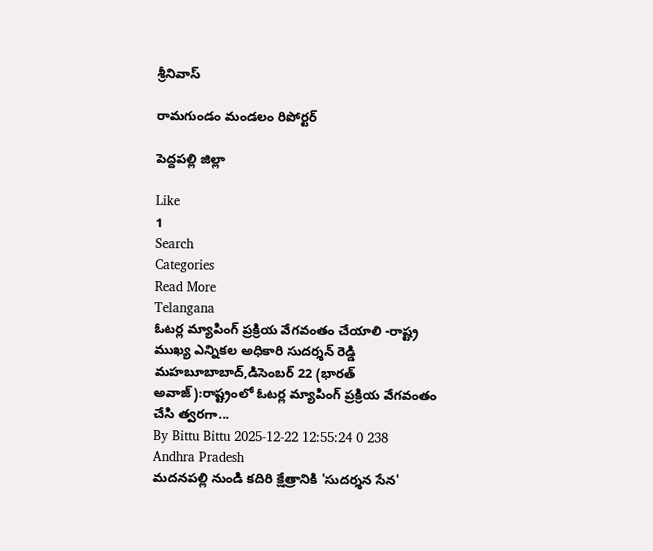శ్రీనివాస్

రామగుండం మండలం రిపోర్టర్

పెద్దపల్లి జిల్లా

Like
1
Search
Categories
Read More
Telangana
ఓటర్ల మ్యాపింగ్ ప్రక్రియ వేగవంతం చేయాలి -రాష్ట్ర ముఖ్య ఎన్నికల అధికారి సుదర్శన్ రెడ్డి
మహబూబాబాద్,డిసెంబర్ 22 (భారత్ అవాజ్):రాష్ట్రంలో ఓటర్ల మ్యాపింగ్ ప్రక్రియ వేగవంతం చేసి త్వరగా...
By Bittu Bittu 2025-12-22 12:55:24 0 238
Andhra Pradesh
మదనపల్లి నుండి కదిరి క్షేత్రానికి 'సుదర్శన సేన'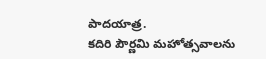పాదయాత్ర.
కదిరి పౌర్ణమి మహోత్సవాలను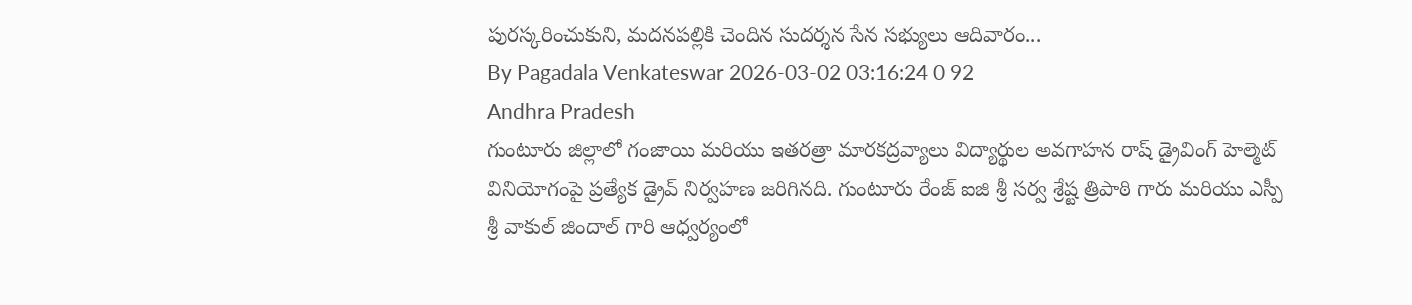పురస్కరించుకుని, మదనపల్లికి చెందిన సుదర్శన సేన సభ్యులు ఆదివారం...
By Pagadala Venkateswar 2026-03-02 03:16:24 0 92
Andhra Pradesh
గుంటూరు జిల్లాలో గంజాయి మరియు ఇతరత్రా మారకద్రవ్యాలు విద్యార్థుల అవగాహన రాష్ డ్రైవింగ్ హెల్మెట్ వినియోగంపై ప్రత్యేక డ్రైవ్ నిర్వహణ జరిగినది. గుంటూరు రేంజ్ ఐజి శ్రీ సర్వ శ్రేష్ట త్రిపాఠి గారు మరియు ఎస్పీ శ్రీ వాకుల్ జిందాల్ గారి ఆధ్వర్యంలో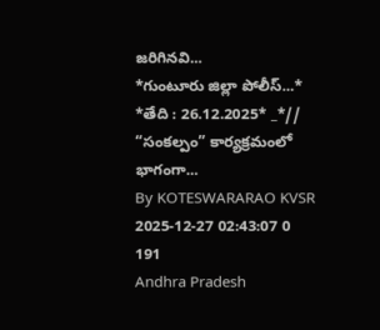జరిగినవి...
*గుంటూరు జిల్లా పోలీస్...* *తేది : 26.12.2025* _*// “సంకల్పం” కార్యక్రమంలో భాగంగా...
By KOTESWARARAO KVSR 2025-12-27 02:43:07 0 191
Andhra Pradesh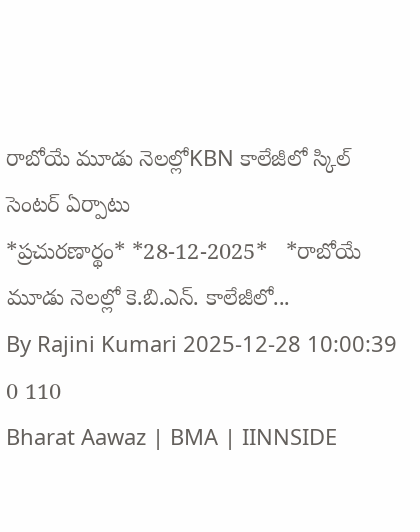రాబోయే మూడు నెలల్లోKBN కాలేజీలో స్కిల్ సెంటర్ ఏర్పాటు
*ప్ర‌చుర‌ణార్థం* *28-12-2025*   *రాబోయే మూడు నెల‌ల్లో కె.బి.ఎన్. కాలేజీలో...
By Rajini Kumari 2025-12-28 10:00:39 0 110
Bharat Aawaz | BMA | IINNSIDE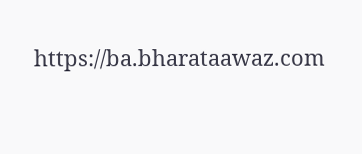https://ba.bharataawaz.com